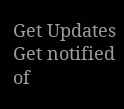Get Updates
Get notified of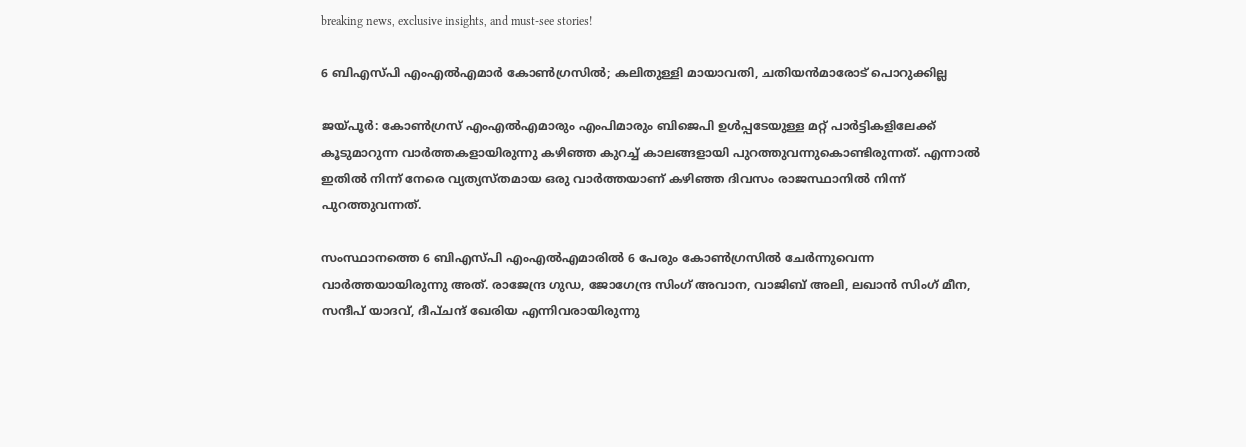breaking news, exclusive insights, and must-see stories!

6 ബിഎസ്പി എംഎല്‍എമാര്‍ കോണ്‍ഗ്രസില്‍; കലിതുള്ളി മായാവതി, ചതിയന്‍മാരോട് പൊറുക്കില്ല

ജയ്പൂര്‍: കോണ്‍ഗ്രസ് എംഎല്‍എമാരും എംപിമാരും ബിജെപി ഉള്‍പ്പടേയുള്ള മറ്റ് പാര്‍ട്ടികളിലേക്ക് കൂടുമാറുന്ന വാര്‍ത്തകളായിരുന്നു കഴിഞ്ഞ കുറച്ച് കാലങ്ങളായി പുറത്തുവന്നുകൊണ്ടിരുന്നത്. എന്നാല്‍ ഇതില്‍ നിന്ന് നേരെ വ്യത്യസ്തമായ ഒരു വാര്‍ത്തയാണ് കഴിഞ്ഞ ദിവസം രാജസ്ഥാനില്‍ നിന്ന് പുറത്തുവന്നത്.

സംസ്ഥാനത്തെ 6 ബിഎസ്പി എംഎല്‍എമാരില്‍ 6 പേരും കോണ്‍ഗ്രസില്‍ ചേര്‍ന്നുവെന്ന വാര്‍ത്തയായിരുന്നു അത്. രാജേന്ദ്ര ഗുഡ, ജോഗേന്ദ്ര സിംഗ് അവാന, വാജിബ് അലി, ലഖാന്‍ സിംഗ് മീന, സന്ദീപ് യാദവ്, ദീപ്ചന്ദ് ഖേരിയ എന്നിവരായിരുന്നു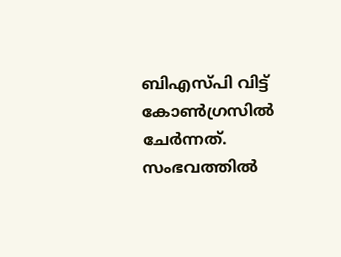ബിഎസ്പി വിട്ട് കോണ്‍ഗ്രസില്‍ ചേര്‍ന്നത്. സംഭവത്തില്‍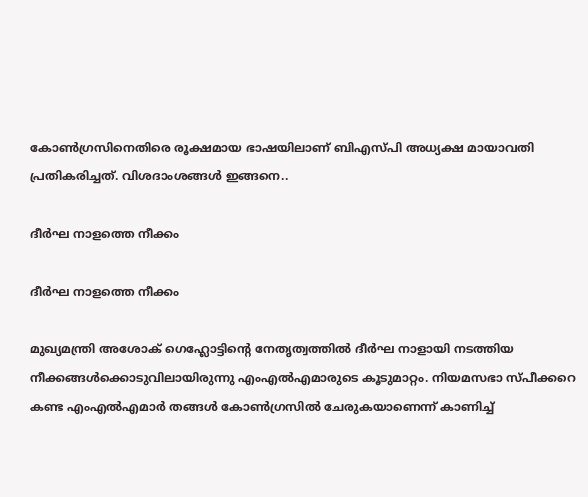കോണ്‍ഗ്രസിനെതിരെ രൂക്ഷമായ ഭാഷയിലാണ് ബിഎസ്പി അധ്യക്ഷ മായാവതി പ്രതികരിച്ചത്. വിശദാംശങ്ങള്‍ ഇങ്ങനെ..

ദീര്‍ഘ നാളത്തെ നീക്കം

ദീര്‍ഘ നാളത്തെ നീക്കം

മുഖ്യമന്ത്രി അശോക് ഗെഹ്ലോട്ടിന്‍റെ നേതൃത്വത്തില്‍ ദീര്‍ഘ നാളായി നടത്തിയ നീക്കങ്ങള്‍ക്കൊടുവിലായിരുന്നു എംഎല്‍എമാരുടെ കൂടുമാറ്റം. നിയമസഭാ സ്പീക്കറെ കണ്ട എംഎല്‍എമാര്‍ തങ്ങള്‍ കോണ്‍ഗ്രസില്‍ ചേരുകയാണെന്ന് കാണിച്ച്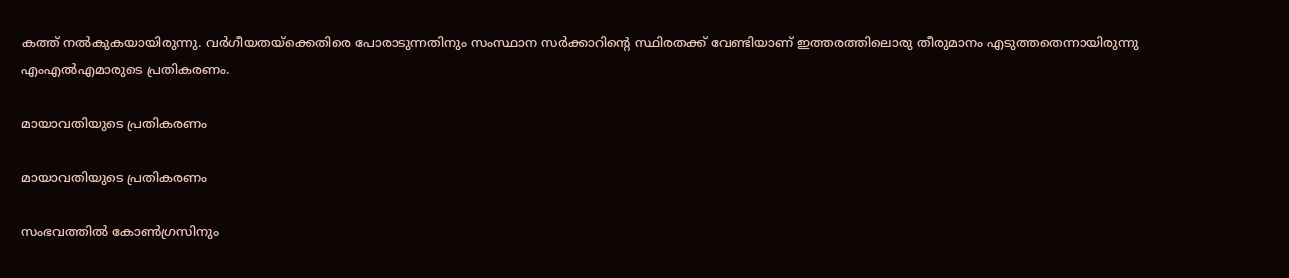കത്ത് നല്‍കുകയായിരുന്നു. വര്‍ഗീയതയ്ക്കെതിരെ പോരാടുന്നതിനും സംസ്ഥാന സര്‍ക്കാറിന്‍റെ സ്ഥിരതക്ക് വേണ്ടിയാണ് ഇത്തരത്തിലൊരു തീരുമാനം എടുത്തതെന്നായിരുന്നു എംഎല്‍എമാരുടെ പ്രതികരണം.

മായാവതിയുടെ പ്രതികരണം

മായാവതിയുടെ പ്രതികരണം

സംഭവത്തില്‍ കോണ്‍ഗ്രസിനും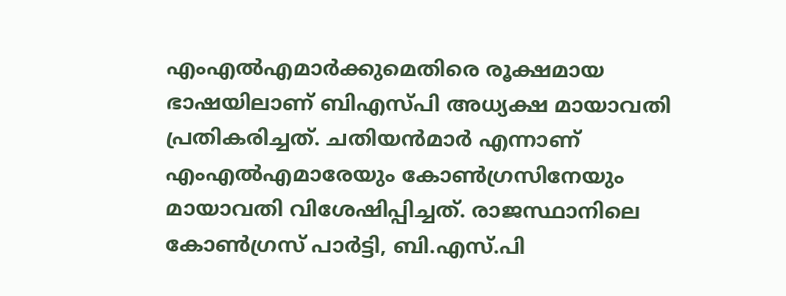എംഎല്‍എമാര്‍ക്കുമെതിരെ രൂക്ഷമായ ഭാഷയിലാണ് ബിഎസ്പി അധ്യക്ഷ മായാവതി പ്രതികരിച്ചത്. ചതിയന്‍മാര്‍ എന്നാണ് എംഎല്‍എമാരേയും കോണ്‍ഗ്രസിനേയും മായാവതി വിശേഷിപ്പിച്ചത്. രാജസ്ഥാനിലെ കോണ്‍ഗ്രസ് പാര്‍ട്ടി, ബി.എസ്.പി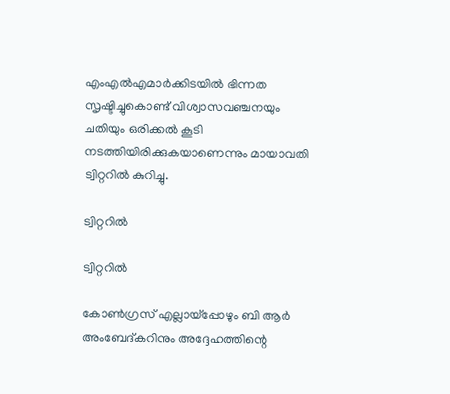എംഎല്‍എമാര്‍ക്കിടയില്‍ ഭിന്നത സൃഷ്ടിച്ചുകൊണ്ട് വിശ്വാസവഞ്ചനയും ചതിയും ഒരിക്കല്‍ കൂടി നടത്തിയിരിക്കുകയാണെന്നും മായാവതി ട്വിറ്ററില്‍ കുറിച്ചു.

ട്വിറ്ററില്‍

ട്വിറ്ററില്‍

കോണ്‍ഗ്രസ് എല്ലായ്‌പ്പോഴും ബി ആര്‍ അംബേദ്കറിനും അദ്ദേഹത്തിന്റെ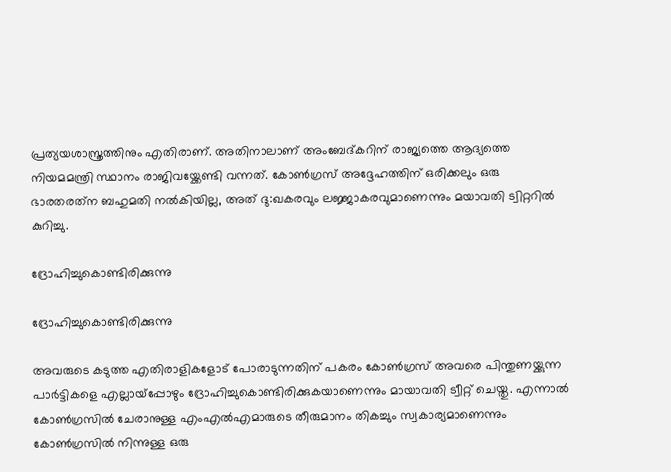പ്രത്യയശാസ്ത്രത്തിനും എതിരാണ്. അതിനാലാണ് അംബേദ്കറിന് രാജ്യത്തെ ആദ്യത്തെ നിയമമന്ത്രി സ്ഥാനം രാജിവയ്ക്കേണ്ടി വന്നത്. കോണ്‍ഗ്രസ് അദ്ദേഹത്തിന് ഒരിക്കലും ഒരു ഭാരതരത്‌ന ബഹുമതി നല്‍കിയില്ല, അത് ദു:ഖകരവും ലജ്ജാകരവുമാണെന്നും മയാവതി ട്വിറ്ററില്‍ കുറിച്ചു.

ദ്രോഹിച്ചുകൊണ്ടിരിക്കുന്നു

ദ്രോഹിച്ചുകൊണ്ടിരിക്കുന്നു

അവരുടെ കടുത്ത എതിരാളികളോട് പോരാടുന്നതിന് പകരം കോണ്‍ഗ്രസ് അവരെ പിന്തുണയ്ക്കുന്ന പാര്‍ട്ടികളെ എല്ലായ്‌പ്പോഴും ദ്രോഹിച്ചുകൊണ്ടിരിക്കുകയാണെന്നും മായാവതി ട്വീറ്റ് ചെയ്തു. എന്നാല്‍ കോണ്‍ഗ്രസില്‍ ചേരാനുള്ള എംഎല്‍എമാരുടെ തീരുമാനം തികച്ചും സ്വകാര്യമാണെന്നും കോണ്‍ഗ്രസില്‍ നിന്നുള്ള ഒരു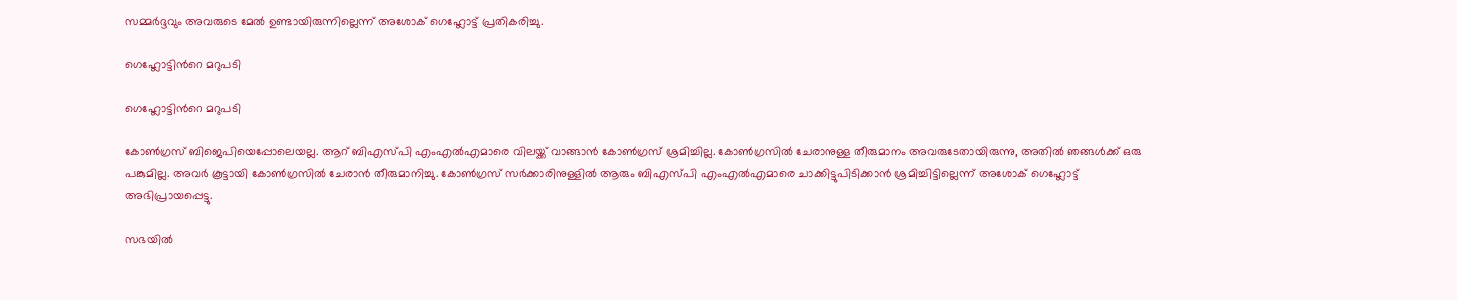സമ്മര്‍ദ്ദവും അവരുടെ മേല്‍ ഉണ്ടായിരുന്നില്ലെന്ന് അശോക് ഗെഹ്ലോട്ട് പ്രതികരിച്ചു.

ഗെഹ്ലോട്ടിന്‍റെ മറുപടി

ഗെഹ്ലോട്ടിന്‍റെ മറുപടി

കോണ്‍ഗ്രസ് ബിജെപിയെപ്പോലെയല്ല. ആറ് ബിഎസ്പി എംഎല്‍എമാരെ വിലയ്ക്ക് വാങ്ങാന്‍ കോണ്‍ഗ്രസ് ശ്രമിച്ചില്ല. കോണ്‍ഗ്രസില്‍ ചേരാനുള്ള തീരുമാനം അവരുടേതായിരുന്നു, അതില്‍ ഞങ്ങള്‍ക്ക് ഒരു പങ്കുമില്ല. അവര്‍ കൂട്ടായി കോണ്‍ഗ്രസില്‍ ചേരാന്‍ തീരുമാനിച്ചു. കോണ്‍ഗ്രസ് സര്‍ക്കാരിനുള്ളില്‍ ആരും ബിഎസ്പി എംഎല്‍എമാരെ ചാക്കിട്ടുപിടിക്കാന്‍ ശ്രമിച്ചിട്ടില്ലെന്ന് അശോക് ഗെഹ്ലോട്ട് അഭിപ്രായപ്പെട്ടു.

സഭയില്‍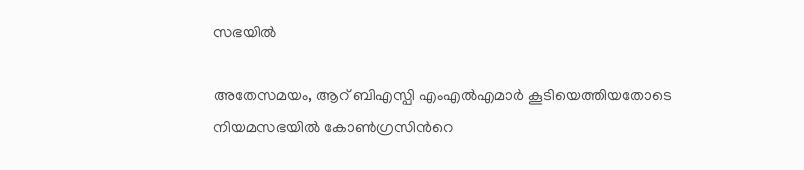സഭയില്‍

അതേസമയം, ആറ് ബിഎസ്പി എംഎല്‍എമാര്‍ കൂടിയെത്തിയതോടെ നിയമസഭയില്‍ കോണ്‍ഗ്രസിന്‍റെ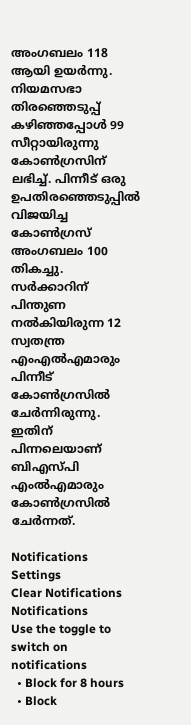അംഗബലം 118 ആയി ഉയര്‍ന്നു. നിയമസഭാ തിരഞ്ഞെടുപ്പ് കഴിഞ്ഞപ്പോള്‍ 99 സീറ്റായിരുന്നു കോണ്‍ഗ്രസിന് ലഭിച്ച്. പിന്നീട് ഒരു ഉപതിരഞ്ഞെടുപ്പില്‍ വിജയിച്ച കോണ്‍ഗ്രസ് അംഗബലം 100 തികച്ചു. സര്‍ക്കാറിന് പിന്തുണ നല്‍കിയിരുന്ന 12 സ്വതന്ത്ര എംഎല്‍എമാരും പിന്നീട് കോണ്‍ഗ്രസില്‍ ചേര്‍ന്നിരുന്നു. ഇതിന് പിന്നലെയാണ് ബിഎസ്പി എംല്‍എമാരും കോണ്‍ഗ്രസില്‍ ചേര്‍ന്നത്.

Notifications
Settings
Clear Notifications
Notifications
Use the toggle to switch on notifications
  • Block for 8 hours
  • Block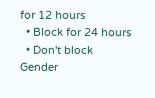for 12 hours
  • Block for 24 hours
  • Don't block
Gender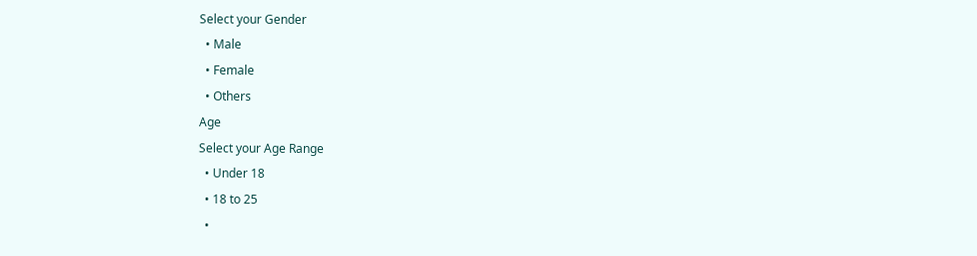Select your Gender
  • Male
  • Female
  • Others
Age
Select your Age Range
  • Under 18
  • 18 to 25
  •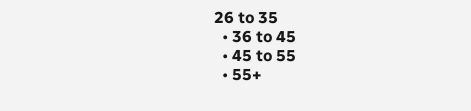26 to 35
  • 36 to 45
  • 45 to 55
  • 55+